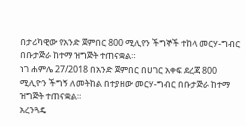በታሪካዊው የአንድ ጀምበር 800 ሚሊየን ችግኞች ተከላ መርሃ-ግብር በቡታጅራ ከተማ ዝግጅት ተጠናቋል።
ነገ ሐምሌ 27/2018 በአንድ ጀምበር በሀገር አቀፍ ደረጃ 800 ሚሊዮን ችግኝ ለመትከል በተያዘው መርሃ-ግብር በቡታጅራ ከተማ ዝግጅት ተጠናቋል።
አረንጓዴ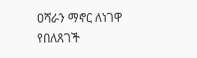ዐሻራን ማኖር ለነገዋ የበለጸገች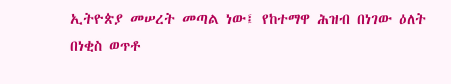ኢትዮጵያ መሠረት መጣል ነው፤ የከተማዋ ሕዝብ በነገው ዕለት በነቂስ ወጥቶ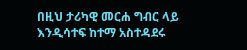በዚህ ታሪካዊ መርሐ ግብር ላይ እንዲሳተፍ ከተማ አስተዳደሩ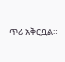ጥሪ አቅርቧል።